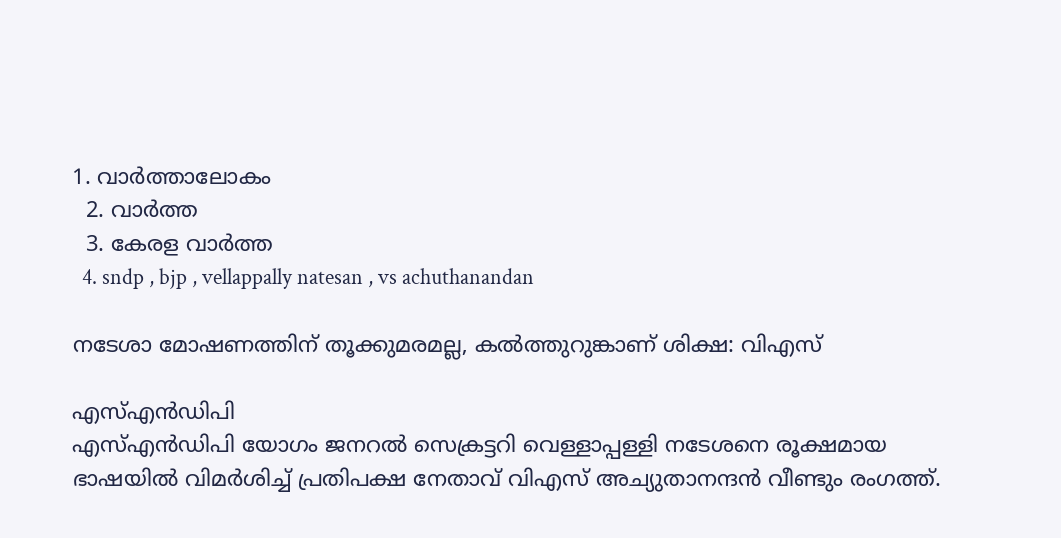1. വാര്‍ത്താലോകം
  2. വാര്‍ത്ത
  3. കേരള വാര്‍ത്ത
  4. sndp , bjp , vellappally natesan , vs achuthanandan

നടേശാ മോഷണത്തിന് തൂക്കുമരമല്ല, കല്‍ത്തുറുങ്കാണ് ശിക്ഷ: വിഎസ്

എസ്എന്‍ഡിപി
എസ്എന്‍ഡിപി യോഗം ജനറല്‍ സെക്രട്ടറി വെള്ളാപ്പള്ളി നടേശനെ രൂക്ഷമായ ഭാഷയില്‍ വിമര്‍ശിച്ച് പ്രതിപക്ഷ നേതാവ് വിഎസ് അച്യുതാനന്ദന്‍ വീണ്ടും രംഗത്ത്.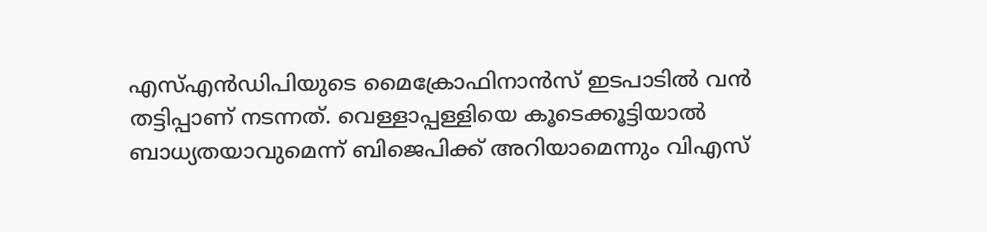എസ്എന്‍ഡിപിയുടെ മൈക്രോഫിനാന്‍‌സ് ഇടപാടില്‍ വന്‍ തട്ടിപ്പാണ് നടന്നത്. വെള്ളാപ്പള്ളിയെ കൂടെക്കൂട്ടിയാല്‍ ബാധ്യതയാവുമെന്ന് ബിജെപിക്ക് അറിയാമെന്നും വിഎസ്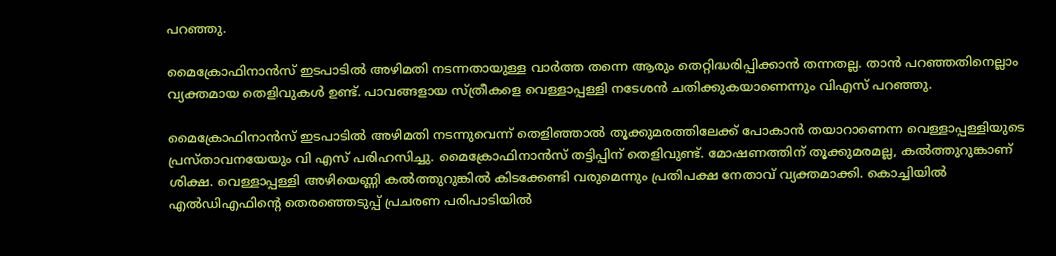പറഞ്ഞു.

മൈക്രോഫിനാന്‍‌സ് ഇടപാടില്‍ അഴിമതി നടന്നതായുള്ള വാര്‍ത്ത തന്നെ ആരും തെറ്റിദ്ധരിപ്പിക്കാന്‍ തന്നതല്ല. താന്‍ പറഞ്ഞതിനെല്ലാം വ്യക്തമായ തെളിവുകള്‍ ഉണ്ട്. പാവങ്ങളായ സ്‌ത്രീകളെ വെള്ളാപ്പള്ളി നടേശന്‍ ചതിക്കുകയാണെന്നും വിഎസ് പറഞ്ഞു.

മൈക്രോഫിനാന്‍‌സ് ഇടപാടില്‍ അഴിമതി നടന്നുവെന്ന് തെളിഞ്ഞാല്‍ തൂക്കുമരത്തിലേക്ക് പോകാന്‍ തയാറാണെന്ന വെള്ളാപ്പള്ളിയുടെ പ്രസ്താവനയേയും വി എസ് പരിഹസിച്ചു. മൈക്രോഫിനാന്‍‌സ് തട്ടിപ്പിന് തെളിവുണ്ട്. മോഷണത്തിന് തൂക്കുമരമല്ല, കല്‍ത്തുറുങ്കാണ് ശിക്ഷ. വെള്ളാപ്പള്ളി അഴിയെണ്ണി കല്‍ത്തുറുങ്കില്‍ കിടക്കേണ്ടി വരുമെന്നും പ്രതിപക്ഷ നേതാവ് വ്യക്തമാക്കി. കൊച്ചിയില്‍ എല്‍ഡിഎഫിന്റെ തെരഞ്ഞെടുപ്പ് പ്രചരണ പരിപാടിയില്‍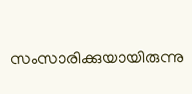സംസാരിക്കുയായിരുന്നു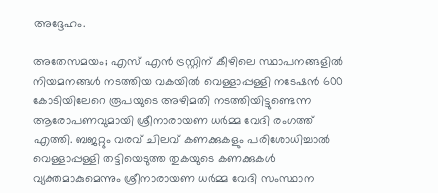അദ്ദേഹം.

അതേസമയം; എസ് എന്‍ ട്രസ്റ്റിന് കീഴിലെ സ്ഥാപനങ്ങളില്‍ നിയമനങ്ങള്‍ നടത്തിയ വകയില്‍ വെള്ളാപ്പള്ളി നടേഷന്‍ 600 കോടിയിലേറെ രൂപയുടെ അഴിമതി നടത്തിയിട്ടുണ്ടെന്ന ആരോപണവുമായി ശ്രീനാരായണ ധര്‍മ്മ വേദി രംഗത്ത് എത്തി. ബജറ്റും വരവ് ചിലവ് കണക്കുകളും പരിശോധിച്ചാല്‍ വെള്ളാപ്പള്ളി തട്ടിയെടുത്ത തുകയുടെ കണക്കുകള്‍ വ്യക്തമാകുമെന്നും ശ്രീനാരായണ ധര്‍മ്മ വേദി സംസ്ഥാന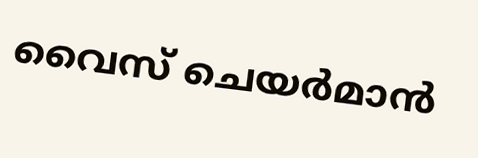വൈസ് ചെയര്‍മാന്‍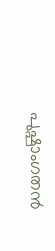പുഷ്പാംഗതന്‍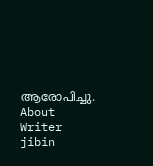ആരോപിച്ചു.
About Writer
jibin